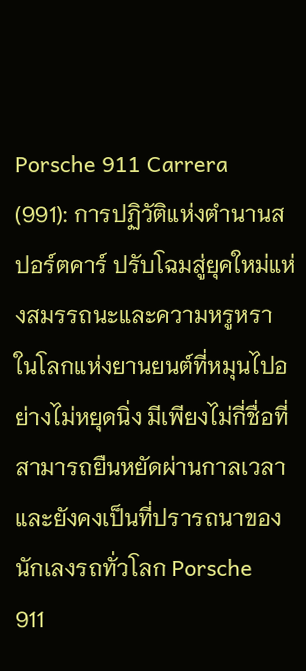Porsche 911 Carrera (991): การปฏิวัติแห่งตำนานสปอร์ตคาร์ ปรับโฉมสู่ยุคใหม่แห่งสมรรถนะและความหรูหรา
ในโลกแห่งยานยนต์ที่หมุนไปอย่างไม่หยุดนิ่ง มีเพียงไม่กี่ชื่อที่สามารถยืนหยัดผ่านกาลเวลาและยังคงเป็นที่ปรารถนาของนักเลงรถทั่วโลก Porsche 911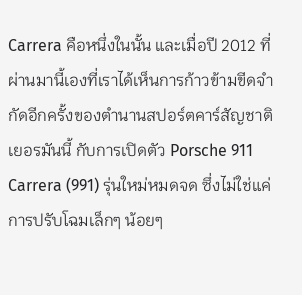Carrera คือหนึ่งในนั้น และเมื่อปี 2012 ที่ผ่านมานี้เองที่เราได้เห็นการก้าวข้ามขีดจำกัดอีกครั้งของตำนานสปอร์ตคาร์สัญชาติเยอรมันนี้ กับการเปิดตัว Porsche 911 Carrera (991) รุ่นใหม่หมดจด ซึ่งไม่ใช่แค่การปรับโฉมเล็กๆ น้อยๆ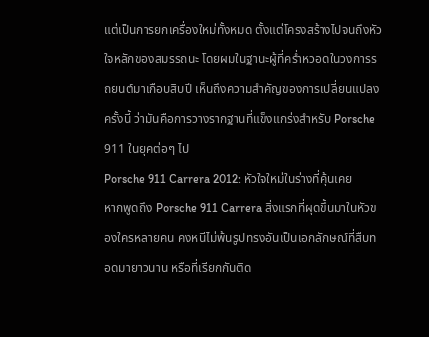แต่เป็นการยกเครื่องใหม่ทั้งหมด ตั้งแต่โครงสร้างไปจนถึงหัวใจหลักของสมรรถนะ โดยผมในฐานะผู้ที่คร่ำหวอดในวงการรถยนต์มาเกือบสิบปี เห็นถึงความสำคัญของการเปลี่ยนแปลงครั้งนี้ ว่ามันคือการวางรากฐานที่แข็งแกร่งสำหรับ Porsche 911 ในยุคต่อๆ ไป
Porsche 911 Carrera 2012: หัวใจใหม่ในร่างที่คุ้นเคย
หากพูดถึง Porsche 911 Carrera สิ่งแรกที่ผุดขึ้นมาในหัวของใครหลายคน คงหนีไม่พ้นรูปทรงอันเป็นเอกลักษณ์ที่สืบทอดมายาวนาน หรือที่เรียกกันติด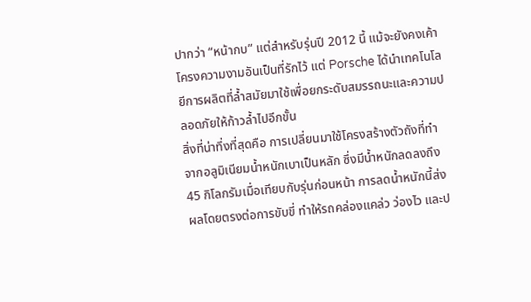ปากว่า “หน้ากบ” แต่สำหรับรุ่นปี 2012 นี้ แม้จะยังคงเค้าโครงความงามอันเป็นที่รักไว้ แต่ Porsche ได้นำเทคโนโลยีการผลิตที่ล้ำสมัยมาใช้เพื่อยกระดับสมรรถนะและความปลอดภัยให้ก้าวล้ำไปอีกขั้น
สิ่งที่น่าทึ่งที่สุดคือ การเปลี่ยนมาใช้โครงสร้างตัวถังที่ทำจากอลูมิเนียมน้ำหนักเบาเป็นหลัก ซึ่งมีน้ำหนักลดลงถึง 45 กิโลกรัมเมื่อเทียบกับรุ่นก่อนหน้า การลดน้ำหนักนี้ส่งผลโดยตรงต่อการขับขี่ ทำให้รถคล่องแคล่ว ว่องไว และป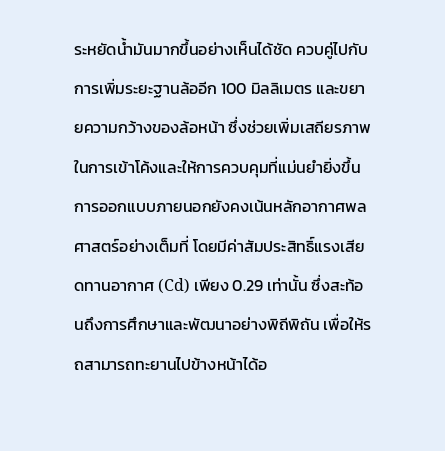ระหยัดน้ำมันมากขึ้นอย่างเห็นได้ชัด ควบคู่ไปกับการเพิ่มระยะฐานล้ออีก 100 มิลลิเมตร และขยายความกว้างของล้อหน้า ซึ่งช่วยเพิ่มเสถียรภาพในการเข้าโค้งและให้การควบคุมที่แม่นยำยิ่งขึ้น
การออกแบบภายนอกยังคงเน้นหลักอากาศพลศาสตร์อย่างเต็มที่ โดยมีค่าสัมประสิทธิ์แรงเสียดทานอากาศ (Cd) เพียง 0.29 เท่านั้น ซึ่งสะท้อนถึงการศึกษาและพัฒนาอย่างพิถีพิถัน เพื่อให้รถสามารถทะยานไปข้างหน้าได้อ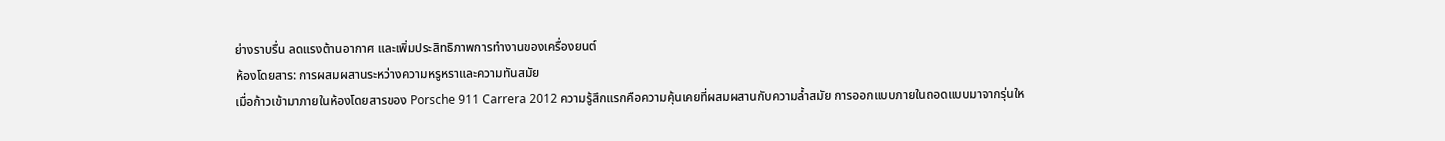ย่างราบรื่น ลดแรงต้านอากาศ และเพิ่มประสิทธิภาพการทำงานของเครื่องยนต์
ห้องโดยสาร: การผสมผสานระหว่างความหรูหราและความทันสมัย
เมื่อก้าวเข้ามาภายในห้องโดยสารของ Porsche 911 Carrera 2012 ความรู้สึกแรกคือความคุ้นเคยที่ผสมผสานกับความล้ำสมัย การออกแบบภายในถอดแบบมาจากรุ่นให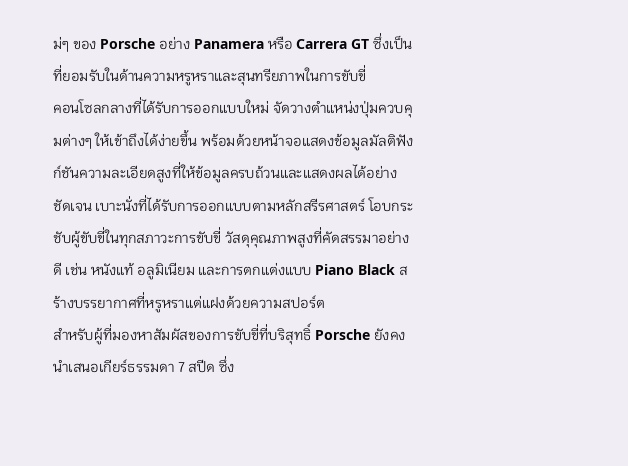ม่ๆ ของ Porsche อย่าง Panamera หรือ Carrera GT ซึ่งเป็นที่ยอมรับในด้านความหรูหราและสุนทรียภาพในการขับขี่
คอนโซลกลางที่ได้รับการออกแบบใหม่ จัดวางตำแหน่งปุ่มควบคุมต่างๆ ให้เข้าถึงได้ง่ายขึ้น พร้อมด้วยหน้าจอแสดงข้อมูลมัลติฟังก์ชันความละเอียดสูงที่ให้ข้อมูลครบถ้วนและแสดงผลได้อย่างชัดเจน เบาะนั่งที่ได้รับการออกแบบตามหลักสรีรศาสตร์ โอบกระชับผู้ขับขี่ในทุกสภาวะการขับขี่ วัสดุคุณภาพสูงที่คัดสรรมาอย่างดี เช่น หนังแท้ อลูมิเนียม และการตกแต่งแบบ Piano Black สร้างบรรยากาศที่หรูหราแต่แฝงด้วยความสปอร์ต
สำหรับผู้ที่มองหาสัมผัสของการขับขี่ที่บริสุทธิ์ Porsche ยังคงนำเสนอเกียร์ธรรมดา 7 สปีด ซึ่ง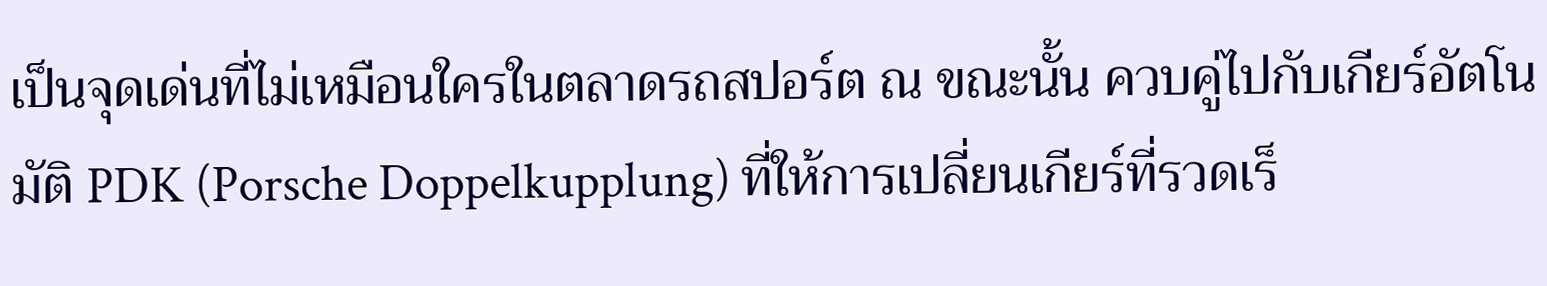เป็นจุดเด่นที่ไม่เหมือนใครในตลาดรถสปอร์ต ณ ขณะนั้น ควบคู่ไปกับเกียร์อัตโนมัติ PDK (Porsche Doppelkupplung) ที่ให้การเปลี่ยนเกียร์ที่รวดเร็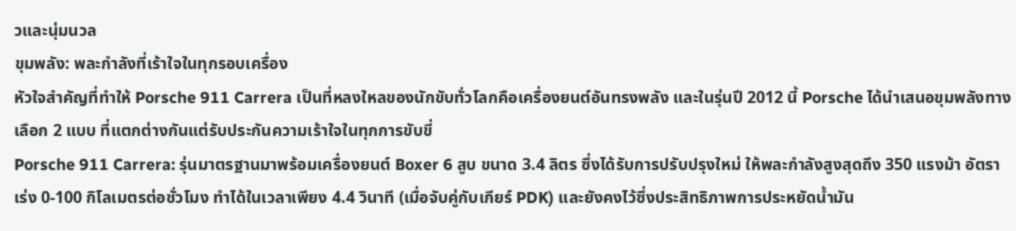วและนุ่มนวล
ขุมพลัง: พละกำลังที่เร้าใจในทุกรอบเครื่อง
หัวใจสำคัญที่ทำให้ Porsche 911 Carrera เป็นที่หลงใหลของนักขับทั่วโลกคือเครื่องยนต์อันทรงพลัง และในรุ่นปี 2012 นี้ Porsche ได้นำเสนอขุมพลังทางเลือก 2 แบบ ที่แตกต่างกันแต่รับประกันความเร้าใจในทุกการขับขี่
Porsche 911 Carrera: รุ่นมาตรฐานมาพร้อมเครื่องยนต์ Boxer 6 สูบ ขนาด 3.4 ลิตร ซึ่งได้รับการปรับปรุงใหม่ ให้พละกำลังสูงสุดถึง 350 แรงม้า อัตราเร่ง 0-100 กิโลเมตรต่อชั่วโมง ทำได้ในเวลาเพียง 4.4 วินาที (เมื่อจับคู่กับเกียร์ PDK) และยังคงไว้ซึ่งประสิทธิภาพการประหยัดน้ำมัน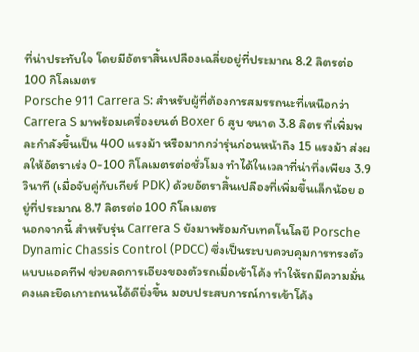ที่น่าประทับใจ โดยมีอัตราสิ้นเปลืองเฉลี่ยอยู่ที่ประมาณ 8.2 ลิตรต่อ 100 กิโลเมตร
Porsche 911 Carrera S: สำหรับผู้ที่ต้องการสมรรถนะที่เหนือกว่า Carrera S มาพร้อมเครื่องยนต์ Boxer 6 สูบ ขนาด 3.8 ลิตร ที่เพิ่มพละกำลังขึ้นเป็น 400 แรงม้า หรือมากกว่ารุ่นก่อนหน้าถึง 15 แรงม้า ส่งผลให้อัตราเร่ง 0-100 กิโลเมตรต่อชั่วโมง ทำได้ในเวลาที่น่าทึ่งเพียง 3.9 วินาที (เมื่อจับคู่กับเกียร์ PDK) ด้วยอัตราสิ้นเปลืองที่เพิ่มขึ้นเล็กน้อย อยู่ที่ประมาณ 8.7 ลิตรต่อ 100 กิโลเมตร
นอกจากนี้ สำหรับรุ่น Carrera S ยังมาพร้อมกับเทคโนโลยี Porsche Dynamic Chassis Control (PDCC) ซึ่งเป็นระบบควบคุมการทรงตัวแบบแอคทีฟ ช่วยลดการเอียงของตัวรถเมื่อเข้าโค้ง ทำให้รถมีความมั่นคงและยึดเกาะถนนได้ดียิ่งขึ้น มอบประสบการณ์การเข้าโค้ง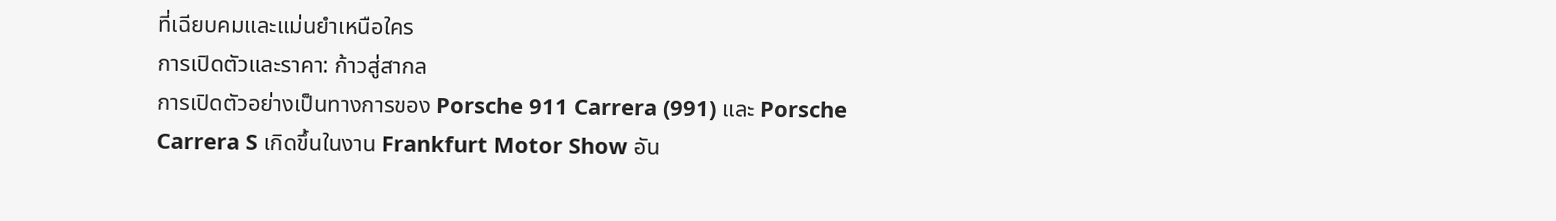ที่เฉียบคมและแม่นยำเหนือใคร
การเปิดตัวและราคา: ก้าวสู่สากล
การเปิดตัวอย่างเป็นทางการของ Porsche 911 Carrera (991) และ Porsche Carrera S เกิดขึ้นในงาน Frankfurt Motor Show อัน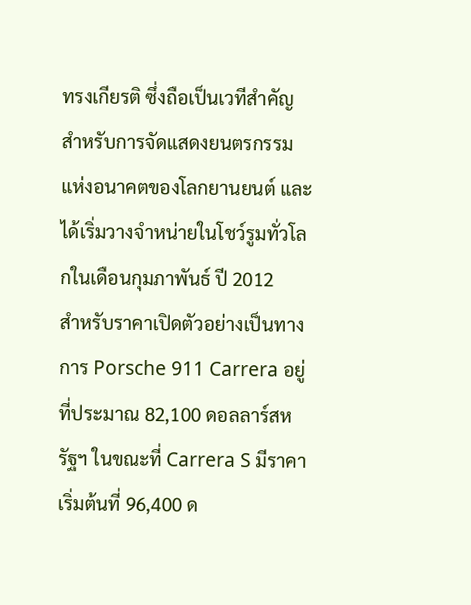ทรงเกียรติ ซึ่งถือเป็นเวทีสำคัญสำหรับการจัดแสดงยนตรกรรมแห่งอนาคตของโลกยานยนต์ และได้เริ่มวางจำหน่ายในโชว์รูมทั่วโลกในเดือนกุมภาพันธ์ ปี 2012
สำหรับราคาเปิดตัวอย่างเป็นทางการ Porsche 911 Carrera อยู่ที่ประมาณ 82,100 ดอลลาร์สหรัฐฯ ในขณะที่ Carrera S มีราคาเริ่มต้นที่ 96,400 ด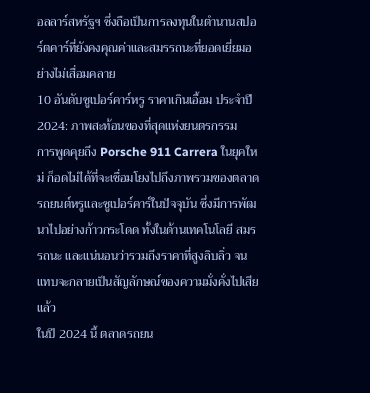อลลาร์สหรัฐฯ ซึ่งถือเป็นการลงทุนในตำนานสปอร์ตคาร์ที่ยังคงคุณค่าและสมรรถนะที่ยอดเยี่ยมอย่างไม่เสื่อมคลาย
10 อันดับซูเปอร์คาร์หรู ราคาเกินเอื้อม ประจำปี 2024: ภาพสะท้อนของที่สุดแห่งยนตรกรรม
การพูดคุยถึง Porsche 911 Carrera ในยุคใหม่ ก็อดไม่ได้ที่จะเชื่อมโยงไปถึงภาพรวมของตลาดรถยนต์หรูและซูเปอร์คาร์ในปัจจุบัน ซึ่งมีการพัฒนาไปอย่างก้าวกระโดด ทั้งในด้านเทคโนโลยี สมรรถนะ และแน่นอนว่ารวมถึงราคาที่สูงลิบลิ่ว จนแทบจะกลายเป็นสัญลักษณ์ของความมั่งคั่งไปเสียแล้ว
ในปี 2024 นี้ ตลาดรถยน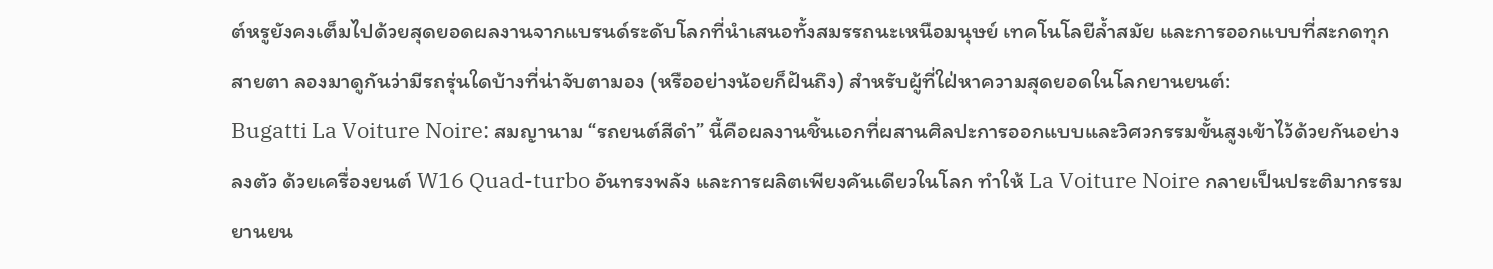ต์หรูยังคงเต็มไปด้วยสุดยอดผลงานจากแบรนด์ระดับโลกที่นำเสนอทั้งสมรรถนะเหนือมนุษย์ เทคโนโลยีล้ำสมัย และการออกแบบที่สะกดทุกสายตา ลองมาดูกันว่ามีรถรุ่นใดบ้างที่น่าจับตามอง (หรืออย่างน้อยก็ฝันถึง) สำหรับผู้ที่ใฝ่หาความสุดยอดในโลกยานยนต์:
Bugatti La Voiture Noire: สมญานาม “รถยนต์สีดำ” นี้คือผลงานชิ้นเอกที่ผสานศิลปะการออกแบบและวิศวกรรมขั้นสูงเข้าไว้ด้วยกันอย่างลงตัว ด้วยเครื่องยนต์ W16 Quad-turbo อันทรงพลัง และการผลิตเพียงคันเดียวในโลก ทำให้ La Voiture Noire กลายเป็นประติมากรรมยานยน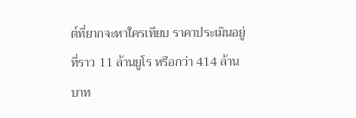ต์ที่ยากจะหาใครเทียบ ราคาประเมินอยู่ที่ราว 11 ล้านยูโร หรือกว่า 414 ล้านบาท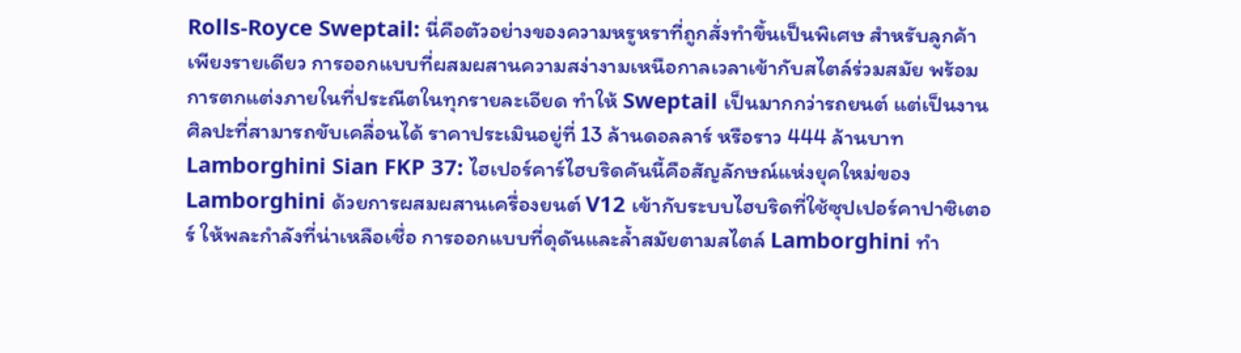Rolls-Royce Sweptail: นี่คือตัวอย่างของความหรูหราที่ถูกสั่งทำขึ้นเป็นพิเศษ สำหรับลูกค้าเพียงรายเดียว การออกแบบที่ผสมผสานความสง่างามเหนือกาลเวลาเข้ากับสไตล์ร่วมสมัย พร้อมการตกแต่งภายในที่ประณีตในทุกรายละเอียด ทำให้ Sweptail เป็นมากกว่ารถยนต์ แต่เป็นงานศิลปะที่สามารถขับเคลื่อนได้ ราคาประเมินอยู่ที่ 13 ล้านดอลลาร์ หรือราว 444 ล้านบาท
Lamborghini Sian FKP 37: ไฮเปอร์คาร์ไฮบริดคันนี้คือสัญลักษณ์แห่งยุคใหม่ของ Lamborghini ด้วยการผสมผสานเครื่องยนต์ V12 เข้ากับระบบไฮบริดที่ใช้ซุปเปอร์คาปาซิเตอร์ ให้พละกำลังที่น่าเหลือเชื่อ การออกแบบที่ดุดันและล้ำสมัยตามสไตล์ Lamborghini ทำ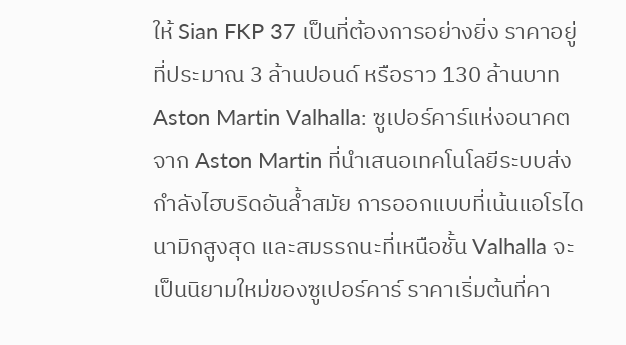ให้ Sian FKP 37 เป็นที่ต้องการอย่างยิ่ง ราคาอยู่ที่ประมาณ 3 ล้านปอนด์ หรือราว 130 ล้านบาท
Aston Martin Valhalla: ซูเปอร์คาร์แห่งอนาคตจาก Aston Martin ที่นำเสนอเทคโนโลยีระบบส่งกำลังไฮบริดอันล้ำสมัย การออกแบบที่เน้นแอโรไดนามิกสูงสุด และสมรรถนะที่เหนือชั้น Valhalla จะเป็นนิยามใหม่ของซูเปอร์คาร์ ราคาเริ่มต้นที่คา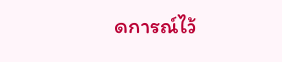ดการณ์ไว้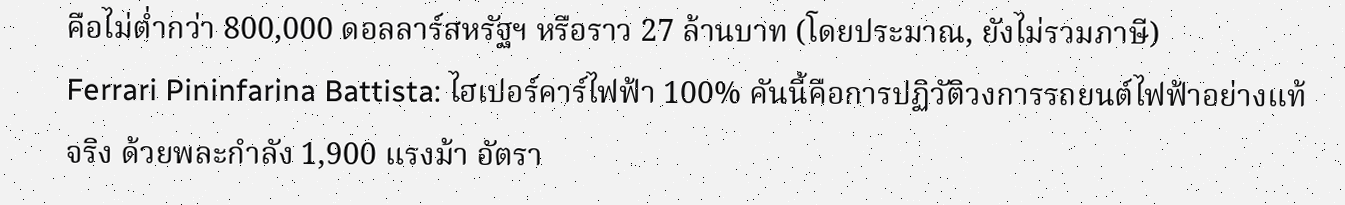คือไม่ต่ำกว่า 800,000 ดอลลาร์สหรัฐฯ หรือราว 27 ล้านบาท (โดยประมาณ, ยังไม่รวมภาษี)
Ferrari Pininfarina Battista: ไฮเปอร์คาร์ไฟฟ้า 100% คันนี้คือการปฏิวัติวงการรถยนต์ไฟฟ้าอย่างแท้จริง ด้วยพละกำลัง 1,900 แรงม้า อัตรา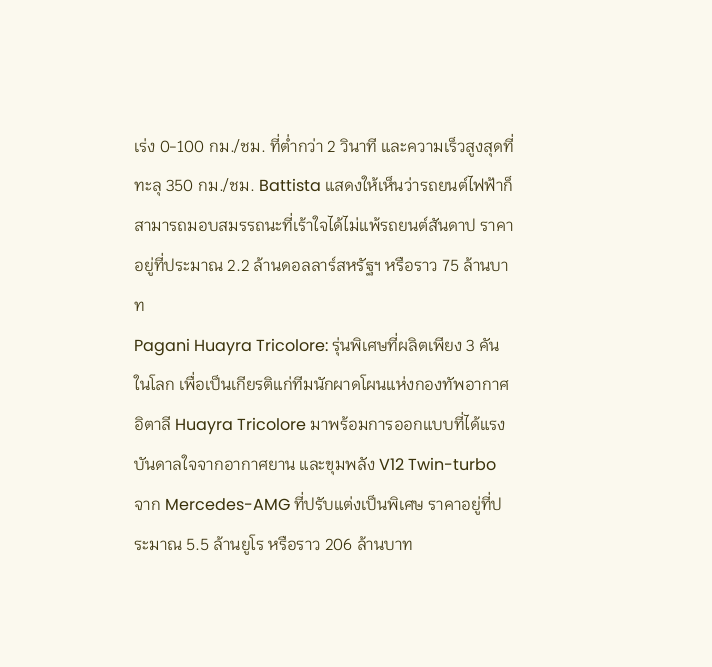เร่ง 0-100 กม./ชม. ที่ต่ำกว่า 2 วินาที และความเร็วสูงสุดที่ทะลุ 350 กม./ชม. Battista แสดงให้เห็นว่ารถยนต์ไฟฟ้าก็สามารถมอบสมรรถนะที่เร้าใจได้ไม่แพ้รถยนต์สันดาป ราคาอยู่ที่ประมาณ 2.2 ล้านดอลลาร์สหรัฐฯ หรือราว 75 ล้านบาท
Pagani Huayra Tricolore: รุ่นพิเศษที่ผลิตเพียง 3 คันในโลก เพื่อเป็นเกียรติแก่ทีมนักผาดโผนแห่งกองทัพอากาศอิตาลี Huayra Tricolore มาพร้อมการออกแบบที่ได้แรงบันดาลใจจากอากาศยาน และขุมพลัง V12 Twin-turbo จาก Mercedes-AMG ที่ปรับแต่งเป็นพิเศษ ราคาอยู่ที่ประมาณ 5.5 ล้านยูโร หรือราว 206 ล้านบาท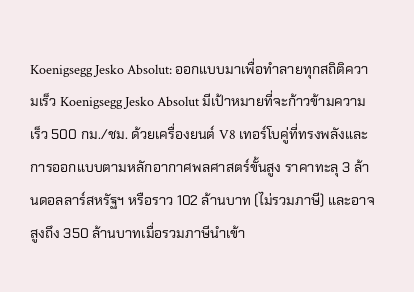Koenigsegg Jesko Absolut: ออกแบบมาเพื่อทำลายทุกสถิติความเร็ว Koenigsegg Jesko Absolut มีเป้าหมายที่จะก้าวข้ามความเร็ว 500 กม./ชม. ด้วยเครื่องยนต์ V8 เทอร์โบคู่ที่ทรงพลังและการออกแบบตามหลักอากาศพลศาสตร์ขั้นสูง ราคาทะลุ 3 ล้านดอลลาร์สหรัฐฯ หรือราว 102 ล้านบาท (ไม่รวมภาษี) และอาจสูงถึง 350 ล้านบาทเมื่อรวมภาษีนำเข้า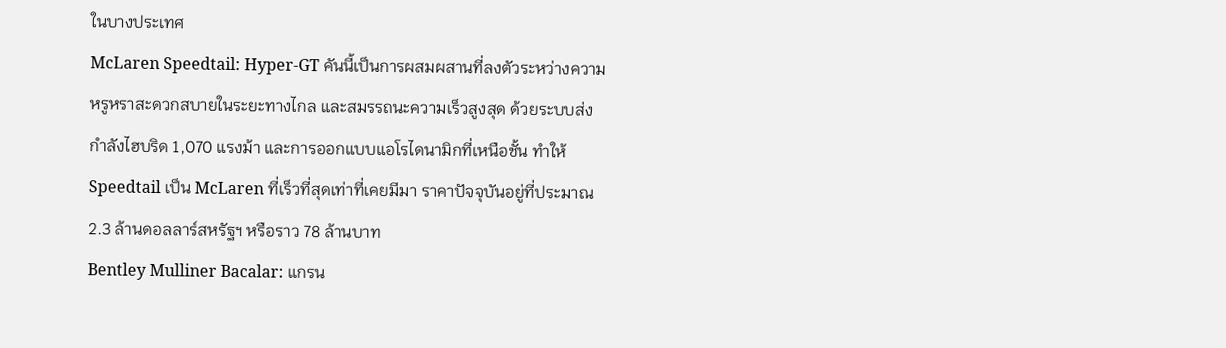ในบางประเทศ
McLaren Speedtail: Hyper-GT คันนี้เป็นการผสมผสานที่ลงตัวระหว่างความหรูหราสะดวกสบายในระยะทางไกล และสมรรถนะความเร็วสูงสุด ด้วยระบบส่งกำลังไฮบริด 1,070 แรงม้า และการออกแบบแอโรไดนามิกที่เหนือชั้น ทำให้ Speedtail เป็น McLaren ที่เร็วที่สุดเท่าที่เคยมีมา ราคาปัจจุบันอยู่ที่ประมาณ 2.3 ล้านดอลลาร์สหรัฐฯ หรือราว 78 ล้านบาท
Bentley Mulliner Bacalar: แกรน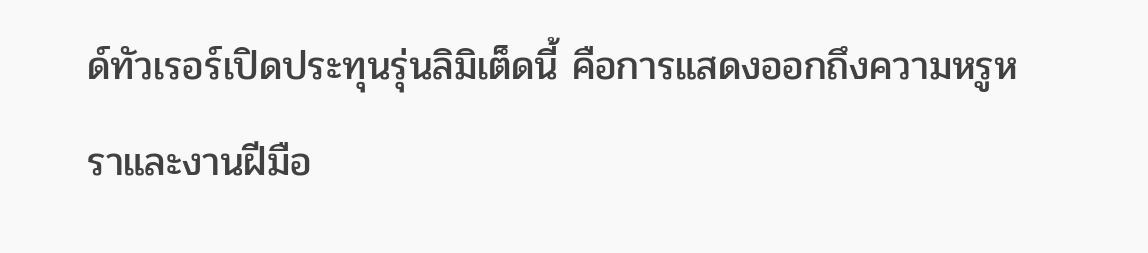ด์ทัวเรอร์เปิดประทุนรุ่นลิมิเต็ดนี้ คือการแสดงออกถึงความหรูหราและงานฝีมือ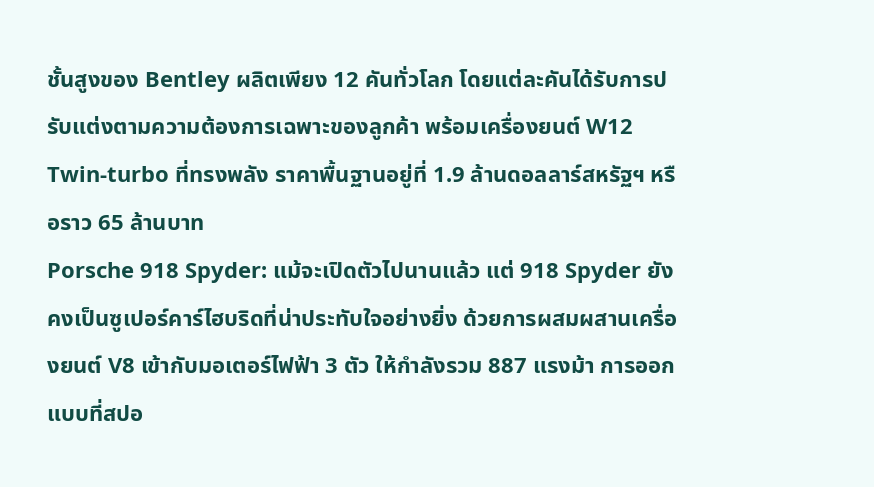ชั้นสูงของ Bentley ผลิตเพียง 12 คันทั่วโลก โดยแต่ละคันได้รับการปรับแต่งตามความต้องการเฉพาะของลูกค้า พร้อมเครื่องยนต์ W12 Twin-turbo ที่ทรงพลัง ราคาพื้นฐานอยู่ที่ 1.9 ล้านดอลลาร์สหรัฐฯ หรือราว 65 ล้านบาท
Porsche 918 Spyder: แม้จะเปิดตัวไปนานแล้ว แต่ 918 Spyder ยังคงเป็นซูเปอร์คาร์ไฮบริดที่น่าประทับใจอย่างยิ่ง ด้วยการผสมผสานเครื่องยนต์ V8 เข้ากับมอเตอร์ไฟฟ้า 3 ตัว ให้กำลังรวม 887 แรงม้า การออกแบบที่สปอ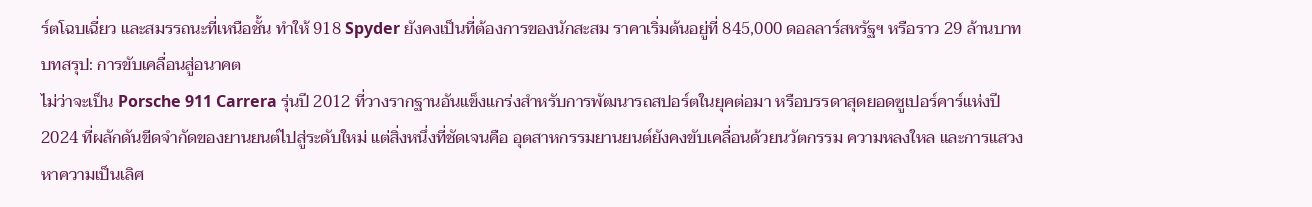ร์ตโฉบเฉี่ยว และสมรรถนะที่เหนือชั้น ทำให้ 918 Spyder ยังคงเป็นที่ต้องการของนักสะสม ราคาเริ่มต้นอยู่ที่ 845,000 ดอลลาร์สหรัฐฯ หรือราว 29 ล้านบาท
บทสรุป: การขับเคลื่อนสู่อนาคต
ไม่ว่าจะเป็น Porsche 911 Carrera รุ่นปี 2012 ที่วางรากฐานอันแข็งแกร่งสำหรับการพัฒนารถสปอร์ตในยุคต่อมา หรือบรรดาสุดยอดซูเปอร์คาร์แห่งปี 2024 ที่ผลักดันขีดจำกัดของยานยนต์ไปสู่ระดับใหม่ แต่สิ่งหนึ่งที่ชัดเจนคือ อุตสาหกรรมยานยนต์ยังคงขับเคลื่อนด้วยนวัตกรรม ความหลงใหล และการแสวงหาความเป็นเลิศ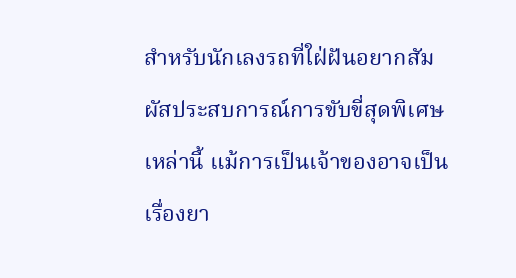สำหรับนักเลงรถที่ใฝ่ฝันอยากสัมผัสประสบการณ์การขับขี่สุดพิเศษเหล่านี้ แม้การเป็นเจ้าของอาจเป็นเรื่องยา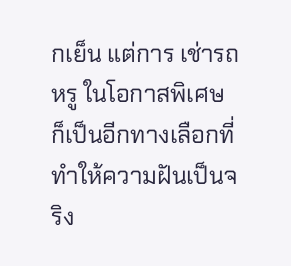กเย็น แต่การ เช่ารถหรู ในโอกาสพิเศษ ก็เป็นอีกทางเลือกที่ทำให้ความฝันเป็นจริง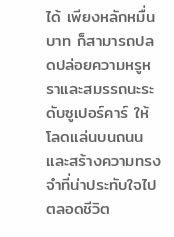ได้ เพียงหลักหมื่นบาท ก็สามารถปลดปล่อยความหรูหราและสมรรถนะระดับซูเปอร์คาร์ ให้โลดแล่นบนถนน และสร้างความทรงจำที่น่าประทับใจไปตลอดชีวิต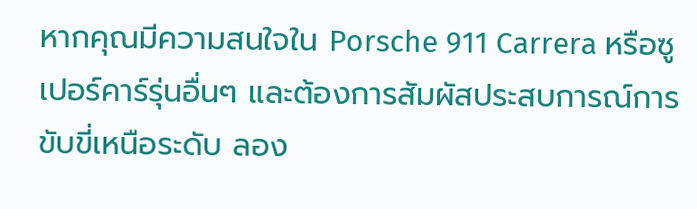หากคุณมีความสนใจใน Porsche 911 Carrera หรือซูเปอร์คาร์รุ่นอื่นๆ และต้องการสัมผัสประสบการณ์การขับขี่เหนือระดับ ลอง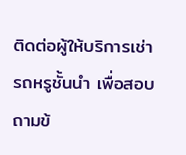ติดต่อผู้ให้บริการเช่ารถหรูชั้นนำ เพื่อสอบถามข้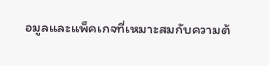อมูลและแพ็คเกจที่เหมาะสมกับความต้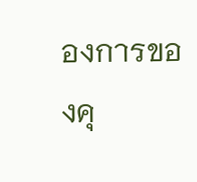องการของคุ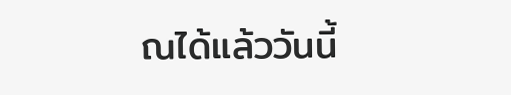ณได้แล้ววันนี้